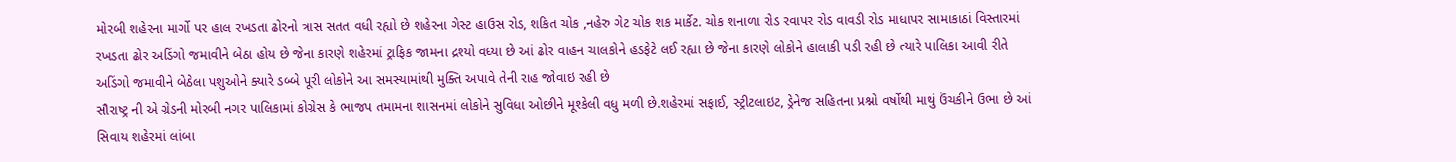મોરબી શહેરના માર્ગો પર હાલ રખડતા ઢોરનો ત્રાસ સતત વધી રહ્યો છે શહેરના ગેસ્ટ હાઉસ રોડ, શકિત ચોક ,નહેરુ ગેટ ચોક શક માર્કેટ. ચોક શનાળા રોડ રવાપર રોડ વાવડી રોડ માધાપર સામાકાઠાં વિસ્તારમાં રખડતા ઢોર અડિંગો જમાવીને બેઠા હોય છે જેના કારણે શહેરમાં ટ્રાફિક જામના દ્રશ્યો વધ્યા છે આં ઢોર વાહન ચાલકોને હડફેટે લઈ રહ્યા છે જેના કારણે લોકોને હાલાકી પડી રહી છે ત્યારે પાલિકા આવી રીતે અડિંગો જમાવીને બેઠેલા પશુઓને ક્યારે ડબ્બે પૂરી લોકોને આ સમસ્યામાંથી મુક્તિ અપાવે તેની રાહ જોવાઇ રહી છે
સૌરાષ્ટ્ર ની એ ગ્રેડની મોરબી નગર પાલિકામાં કોગ્રેસ કે ભાજપ તમામના શાસનમાં લોકોને સુવિધા ઓછીને મૂશ્કેલી વધુ મળી છે.શહેરમાં સફાઈ, સ્ટ્રીટલાઇટ, ડ્રેનેજ સહિતના પ્રશ્નો વર્ષોથી માથું ઉંચકીને ઉભા છે આં સિવાય શહેરમાં લાંબા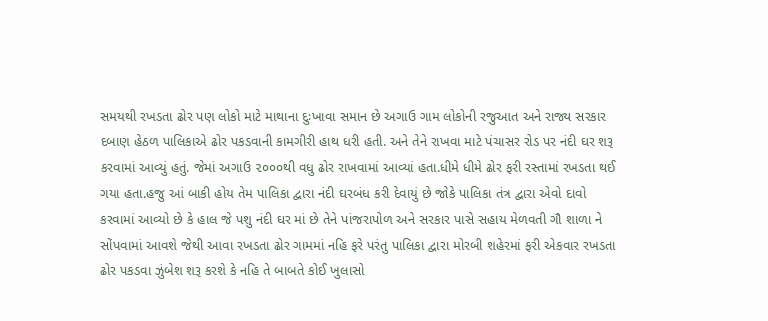સમયથી રખડતા ઢોર પણ લોકો માટે માથાના દુઃખાવા સમાન છે અગાઉ ગામ લોકોની રજુઆત અને રાજ્ય સરકાર દબાણ હેઠળ પાલિકાએ ઢોર પકડવાની કામગીરી હાથ ધરી હતી. અને તેને રાખવા માટે પંચાસર રોડ પર નંદી ઘર શરૂ કરવામાં આવ્યું હતું. જેમાં અગાઉ ૨૦૦૦થી વધુ ઢોર રાખવામાં આવ્યાં હતા.ધીમે ધીમે ઢોર ફરી રસ્તામાં રખડતા થઈ ગયા હતા.હજુ આં બાકી હોય તેમ પાલિકા દ્વારા નંદી ઘરબંધ કરી દેવાયું છે જોકે પાલિકા તંત્ર દ્વારા એવો દાવો કરવામાં આવ્યો છે કે હાલ જે પશુ નંદી ઘર માં છે તેને પાંજરાપોળ અને સરકાર પાસે સહાય મેળવતી ગૌ શાળા ને સોંપવામાં આવશે જેથી આવા રખડતા ઢોર ગામમાં નહિ ફરે પરંતુ પાલિકા દ્વારા મોરબી શહેરમાં ફરી એકવાર રખડતા ઢોર પકડવા ઝુંબેશ શરૂ કરશે કે નહિ તે બાબતે કોઈ ખુલાસો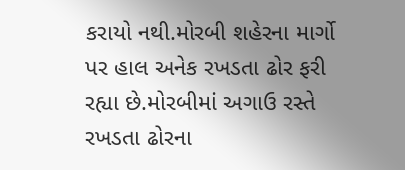કરાયો નથી.મોરબી શહેરના માર્ગો પર હાલ અનેક રખડતા ઢોર ફરી રહ્યા છે.મોરબીમાં અગાઉ રસ્તે રખડતા ઢોરના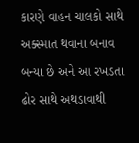કારણે વાહન ચાલકો સાથે અક્સ્માત થવાના બનાવ બન્યા છે અને આ રખડતા ઢોર સાથે અથડાવાથી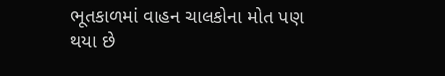ભૂતકાળમાં વાહન ચાલકોના મોત પણ થયા છે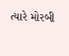ત્યારે મોરબી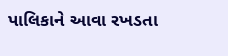પાલિકાને આવા રખડતા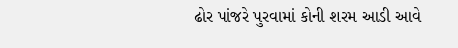ઢોર પાંજરે પુરવામાં કોની શરમ આડી આવે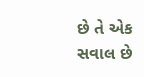છે તે એક સવાલ છે